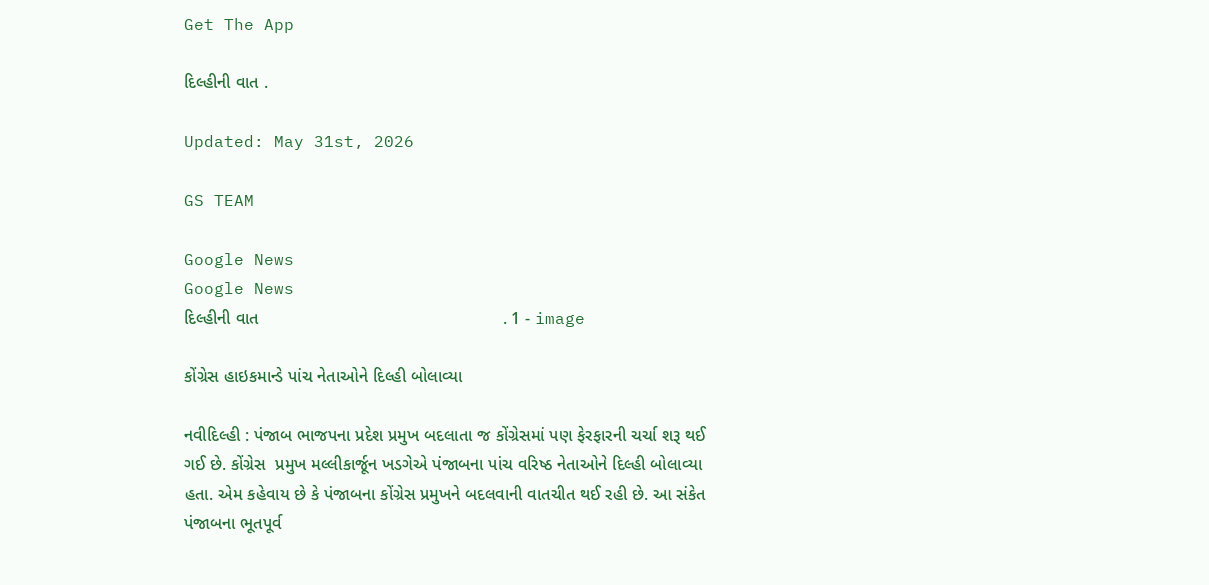Get The App

દિલ્હીની વાત .

Updated: May 31st, 2026

GS TEAM

Google News
Google News
દિલ્હીની વાત                                                   . 1 - image

કોંગ્રેસ હાઇકમાન્ડે પાંચ નેતાઓને દિલ્હી બોલાવ્યા

નવીદિલ્હી : પંજાબ ભાજપના પ્રદેશ પ્રમુખ બદલાતા જ કોંગ્રેસમાં પણ ફેરફારની ચર્ચા શરૂ થઈ ગઈ છે. કોંગ્રેસ  પ્રમુખ મલ્લીકાર્જૂન ખડગેએ પંજાબના પાંચ વરિષ્ઠ નેતાઓને દિલ્હી બોલાવ્યા હતા. એમ કહેવાય છે કે પંજાબના કોંગ્રેસ પ્રમુખને બદલવાની વાતચીત થઈ રહી છે. આ સંકેત પંજાબના ભૂતપૂર્વ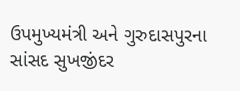ઉપમુખ્યમંત્રી અને ગુરુદાસપુરના સાંસદ સુખજીંદર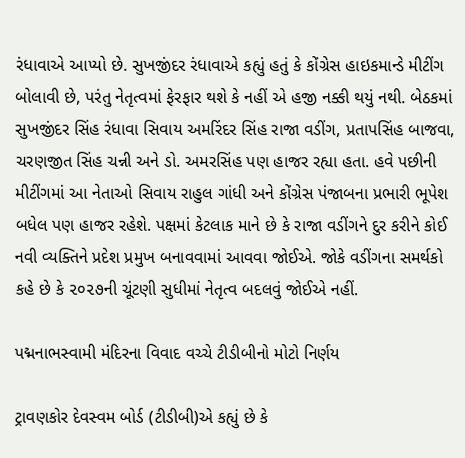રંધાવાએ આપ્યો છે. સુખજીંદર રંધાવાએ કહ્યું હતું કે કોંગ્રેસ હાઇકમાન્ડે મીટીંગ બોલાવી છે, પરંતુ નેતૃત્વમાં ફેરફાર થશે કે નહીં એ હજી નક્કી થયું નથી. બેઠકમાં સુખજીંદર સિંહ રંધાવા સિવાય અમરિંદર સિંહ રાજા વડીંગ, પ્રતાપસિંહ બાજવા, ચરણજીત સિંહ ચન્ની અને ડો. અમરસિંહ પણ હાજર રહ્યા હતા. હવે પછીની મીટીંગમાં આ નેતાઓ સિવાય રાહુલ ગાંધી અને કોંગ્રેસ પંજાબના પ્રભારી ભૂપેશ બધેલ પણ હાજર રહેશે. પક્ષમાં કેટલાક માને છે કે રાજા વડીંગને દુર કરીને કોઈ નવી વ્યક્તિને પ્રદેશ પ્રમુખ બનાવવામાં આવવા જોઈએ. જોકે વડીંગના સમર્થકો કહે છે કે ૨૦૨૭ની ચૂંટણી સુધીમાં નેતૃત્વ બદલવું જોઈએ નહીં.

પદ્મનાભસ્વામી મંદિરના વિવાદ વચ્ચે ટીડીબીનો મોટો નિર્ણય

ટ્રાવણકોર દેવસ્વમ બોર્ડ (ટીડીબી)એ કહ્યું છે કે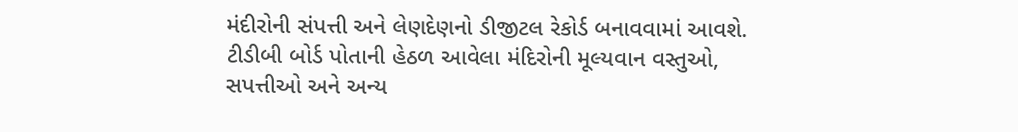મંદીરોની સંપત્તી અને લેણદેણનો ડીજીટલ રેકોર્ડ બનાવવામાં આવશે. ટીડીબી બોર્ડ પોતાની હેઠળ આવેલા મંદિરોની મૂલ્યવાન વસ્તુઓ, સપત્તીઓ અને અન્ય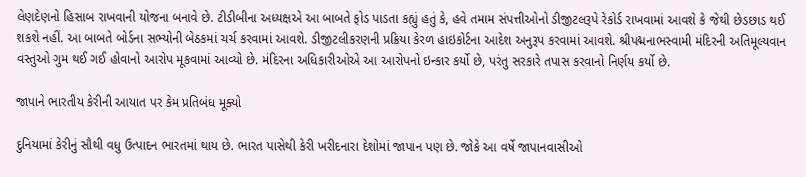લેણદેણનો હિસાબ રાખવાની યોજના બનાવે છે. ટીડીબીના અધ્યક્ષએ આ બાબતે ફોડ પાડતા કહ્યું હતું કે, હવે તમામ સંપત્તીઓનો ડીજીટલરૂપે રેકોર્ડ રાખવામાં આવશે કે જેથી છેડછાડ થઈ શકશે નહીં. આ બાબતે બોર્ડના સભ્યોની બેઠકમાં ચર્ચ કરવામાં આવશે. ડીજીટલીકરણની પ્રક્રિયા કેરળ હાઇકોર્ટના આદેશ અનુરૂપ કરવામાં આવશે. શ્રીપદ્મનાભસ્વામી મંદિરની અતિમૂલ્યવાન વસ્તુઓ ગુમ થઈ ગઈ હોવાનો આરોપ મૂકવામાં આવ્યો છે. મંદિરના અધિકારીઓએ આ આરોપનો ઇન્કાર કર્યો છે, પરંતુ સરકારે તપાસ કરવાનો નિર્ણય કર્યો છે.

જાપાને ભારતીય કેરીની આયાત પર કેમ પ્રતિબંધ મૂક્યો

દુનિયામાં કેરીનું સૌથી વધુ ઉત્પાદન ભારતમાં થાય છે. ભારત પાસેથી કેરી ખરીદનારા દેશોમાં જાપાન પણ છે. જોકે આ વર્ષે જાપાનવાસીઓ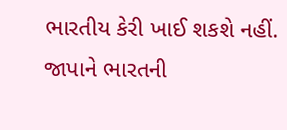ભારતીય કેરી ખાઈ શકશે નહીં. જાપાને ભારતની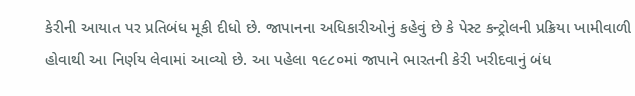કેરીની આયાત પર પ્રતિબંધ મૂકી દીધો છે. જાપાનના અધિકારીઓનું કહેવું છે કે પેસ્ટ કન્ટ્રોલની પ્રક્રિયા ખામીવાળી હોવાથી આ નિર્ણય લેવામાં આવ્યો છે. આ પહેલા ૧૯૮૦માં જાપાને ભારતની કેરી ખરીદવાનું બંધ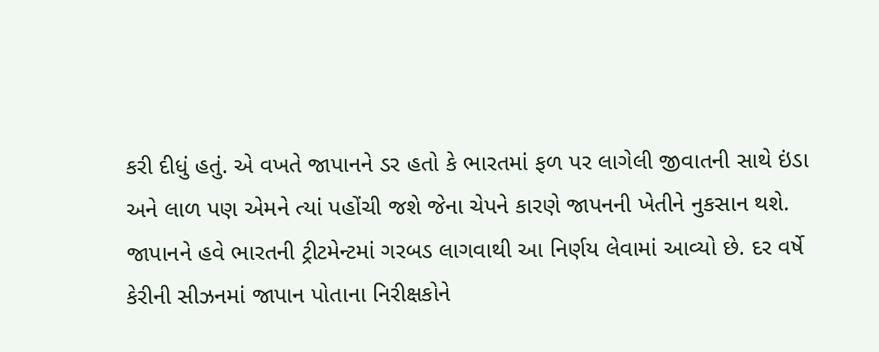કરી દીધું હતું. એ વખતે જાપાનને ડર હતો કે ભારતમાં ફળ પર લાગેલી જીવાતની સાથે ઇંડા અને લાળ પણ એમને ત્યાં પહોંચી જશે જેના ચેપને કારણે જાપનની ખેતીને નુકસાન થશે. જાપાનને હવે ભારતની ટ્રીટમેન્ટમાં ગરબડ લાગવાથી આ નિર્ણય લેવામાં આવ્યો છે. દર વર્ષે કેરીની સીઝનમાં જાપાન પોતાના નિરીક્ષકોને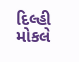દિલ્હી મોકલે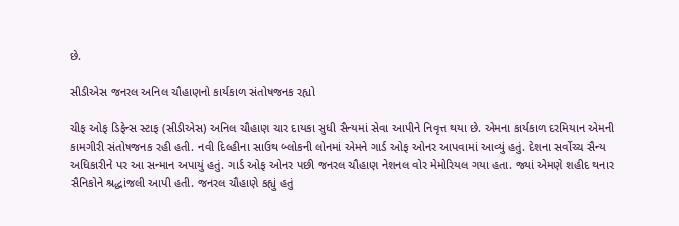છે.

સીડીએસ જનરલ અનિલ ચૌહાણનો કાર્યકાળ સંતોષજનક રહ્યો

ચીફ ઓફ ડિફેન્સ સ્ટાફ (સીડીએસ) અનિલ ચૌહાણ ચાર દાયકા સુધી સૈન્યમાં સેવા આપીને નિવૃત્ત થયા છે. એમના કાર્યકાળ દરમિયાન એમની કામગીરી સંતોષજનક રહી હતી. નવી દિલ્હીના સાઉથ બ્લોકની લોનમાં એમને ગાર્ડ ઓફ ઓનર આપવામાં આવ્યું હતું. દેશના સર્વોચ્ચ સૈન્ય અધિકારીને પર આ સન્માન અપાયું હતું. ગાર્ડ ઓફ ઓનર પછી જનરલ ચૌહાણ નેશનલ વોર મેમોરિયલ ગયા હતા. જ્યાં એમણે શહીદ થનાર સૈનિકોને શ્રદ્ધાંજલી આપી હતી. જનરલ ચૌહાણે કહ્યું હતું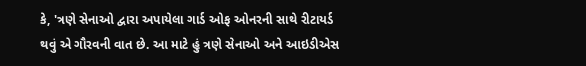કે, 'ત્રણે સેનાઓ દ્વારા અપાયેલા ગાર્ડ ઓફ ઓનરની સાથે રીટાયર્ડ થવું એ ગૌરવની વાત છે. આ માટે હું ત્રણે સેનાઓ અને આઇડીએસ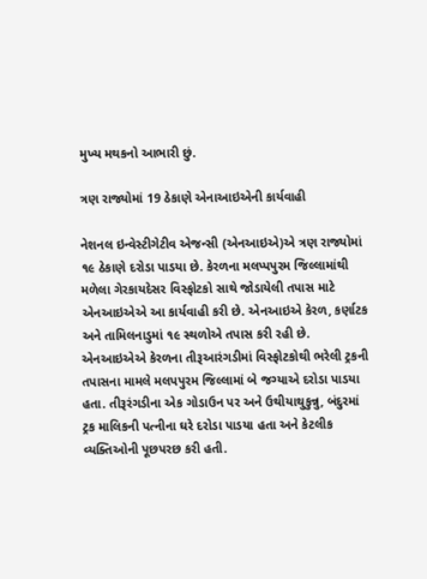મુખ્ય મથકનો આભારી છું.

ત્રણ રાજ્યોમાં 19 ઠેકાણે એનાઆઇએની કાર્યવાહી

નેશનલ ઇન્વેસ્ટીગેટીવ એજન્સી (એનઆઇએ)એ ત્રણ રાજ્યોમાં ૧૯ ઠેકાણે દરોડા પાડયા છે. કેરળના મલપ્પપુરમ જિલ્લામાંથી મળેલા ગેરકાયદેસર વિસ્ફોટકો સાથે જોડાયેલી તપાસ માટે એનઆઇએએ આ કાર્યવાહી કરી છે. એનઆઇએ કેરળ, કર્ણાટક અને તામિલનાડુમાં ૧૯ સ્થળોએ તપાસ કરી રહી છે. એનઆઇએએ કેરળના તીરૂઆરંગડીમાં વિસ્ફોટકોથી ભરેલી ટ્રકની તપાસના મામલે મલપપુરમ જિલ્લામાં બે જગ્યાએ દરોડા પાડયા હતા. તીરૂરંગડીના એક ગોડાઉન પર અને ઉથીયાથુકુન્નુ, બંદુરમાં ટ્રક માલિકની પત્નીના ઘરે દરોડા પાડયા હતા અને કેટલીક વ્યક્તિઓની પૂછપરછ કરી હતી.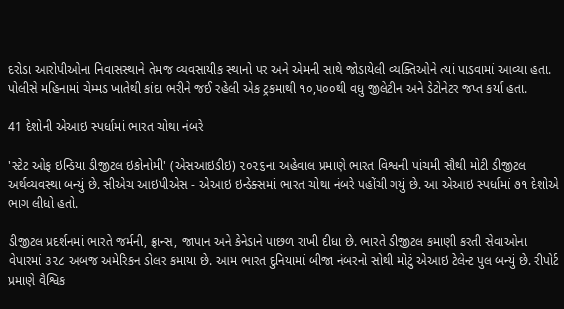દરોડા આરોપીઓના નિવાસસ્થાને તેમજ વ્યવસાયીક સ્થાનો પર અને એમની સાથે જોડાયેલી વ્યક્તિઓને ત્યાં પાડવામાં આવ્યા હતા. પોલીસે મહિનામાં ચેમ્મડ ખાતેથી કાંદા ભરીને જઈ રહેલી એક ટ્રકમાથી ૧૦,૫૦૦થી વધુ જીલેટીન અને ડેટોનેટર જપ્ત કર્યા હતા.

41 દેશોની એઆઇ સ્પર્ધામાં ભારત ચોથા નંબરે

'સ્ટેટ ઓફ ઇન્ડિયા ડીજીટલ ઇકોનોમી' (એસઆઇડીઇ) ૨૦૨૬ના અહેવાલ પ્રમાણે ભારત વિશ્વની પાંચમી સૌથી મોટી ડીજીટલ અર્થવ્યવસ્થા બન્યું છે. સીએચ આઇપીએસ - એઆઇ ઇન્ડેક્સમાં ભારત ચોથા નંબરે પહોંચી ગયું છે. આ એઆઇ સ્પર્ધામાં ૭૧ દેશોએ ભાગ લીધો હતો.

ડીજીટલ પ્રદર્શનમાં ભારતે જર્મની, ફ્રાન્સ, જાપાન અને કેનેડાને પાછળ રાખી દીધા છે. ભારતે ડીજીટલ કમાણી કરતી સેવાઓના વેપારમાં ૩૨૮ અબજ અમેરિકન ડોલર કમાયા છે. આમ ભારત દુનિયામાં બીજા નંબરનો સોથી મોટું એઆઇ ટેલેન્ટ પુલ બન્યું છે. રીપોર્ટ પ્રમાણે વૈશ્વિક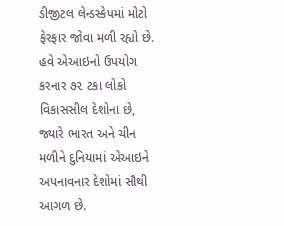ડીજીટલ લેન્ડસ્કેપમાં મોટો ફેરફાર જોવા મળી રહ્યો છે. હવે એઆઇનો ઉપયોગ કરનાર ૭૨ ટકા લોકો વિકાસસીલ દેશોના છે, જ્યારે ભારત અને ચીન મળીને દુનિયામાં એઆઇને અપનાવનાર દેશોમાં સૌથી આગળ છે.